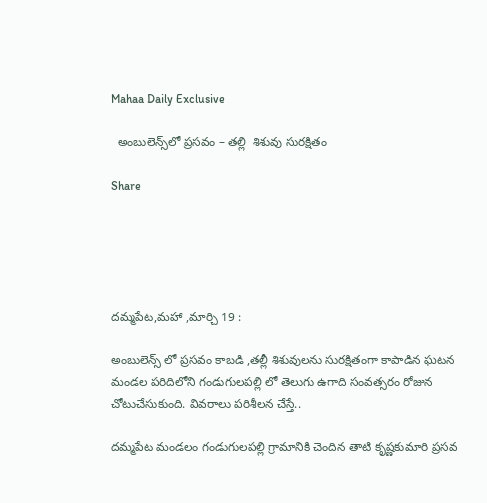Mahaa Daily Exclusive

  అంబులెన్స్‌లో ప్రసవం – తల్లి  శిశువు సురక్షితం

Share





దమ్మపేట,మహా ,మార్చి 19 :

అంబులెన్స్ లో ప్రసవం కాబడి ,తల్లీ శిశువులను సురక్షితంగా కాపాడిన ఘటన మండల పరిదిలోని గండుగులపల్లి లో తెలుగు ఉగాది సంవత్సరం రోజున చోటుచేసుకుంది. వివరాలు పరిశీలన చేస్తే..

దమ్మపేట మండలం గండుగులపల్లి గ్రామానికి చెందిన తాటి కృష్ణకుమారి ప్రసవ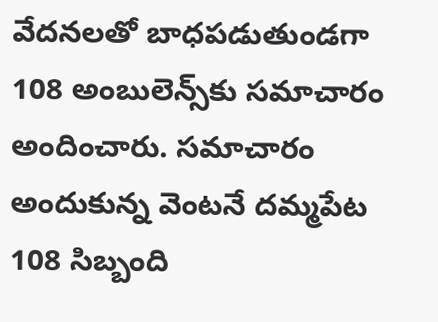వేదనలతో బాధపడుతుండగా 108 అంబులెన్స్‌కు సమాచారం అందించారు. సమాచారం అందుకున్న వెంటనే దమ్మపేట 108 సిబ్బంది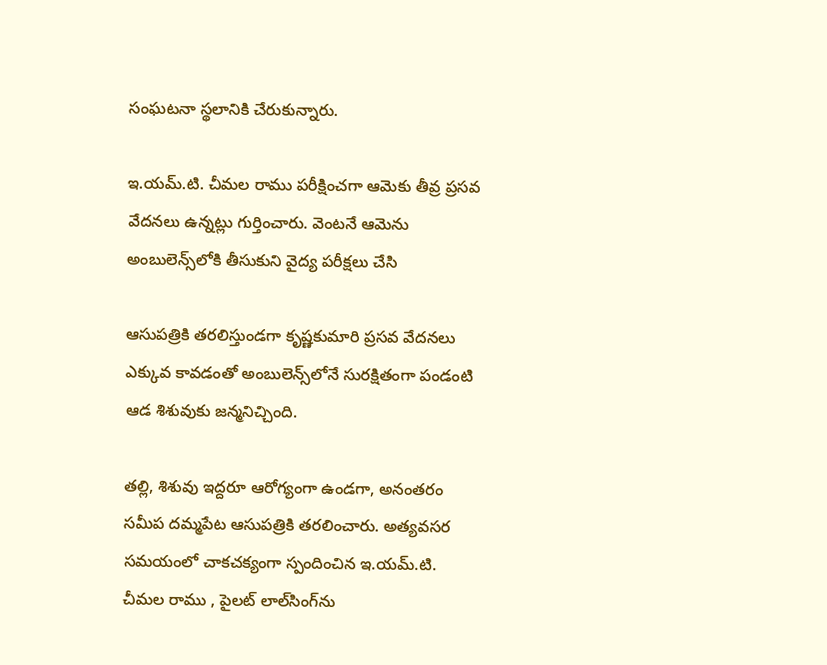సంఘటనా స్థలానికి చేరుకున్నారు.

ఇ.యమ్.టి. చీమల రాము పరీక్షించగా ఆమెకు తీవ్ర ప్రసవ వేదనలు ఉన్నట్లు గుర్తించారు. వెంటనే ఆమెను అంబులెన్స్‌లోకి తీసుకుని వైద్య పరీక్షలు చేసి

ఆసుపత్రికి తరలిస్తుండగా కృష్ణకుమారి ప్రసవ వేదనలు ఎక్కువ కావడంతో అంబులెన్స్‌లోనే సురక్షితంగా పండంటి ఆడ శిశువుకు జన్మనిచ్చింది.

తల్లి, శిశువు ఇద్దరూ ఆరోగ్యంగా ఉండగా, అనంతరం సమీప దమ్మపేట ఆసుపత్రికి తరలించారు. అత్యవసర సమయంలో చాకచక్యంగా స్పందించిన ఇ.యమ్.టి. చీమల రాము , పైలట్ లాల్‌సింగ్‌ను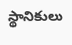స్థానికులు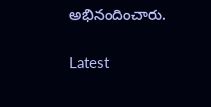అభినందించారు.

Latest